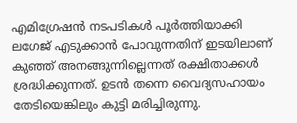എമിഗ്രേഷന്‍ നടപടികള്‍ പൂര്‍ത്തിയാക്കി ലഗേജ് എടുക്കാന്‍ പോവുന്നതിന് ഇടയിലാണ് കുഞ്ഞ് അനങ്ങുന്നില്ലെന്നത് രക്ഷിതാക്കള്‍ ശ്രദ്ധിക്കുന്നത്. ഉടന്‍ തന്നെ വൈദ്യസഹായം തേടിയെങ്കിലും കുട്ടി മരിച്ചിരുന്നു.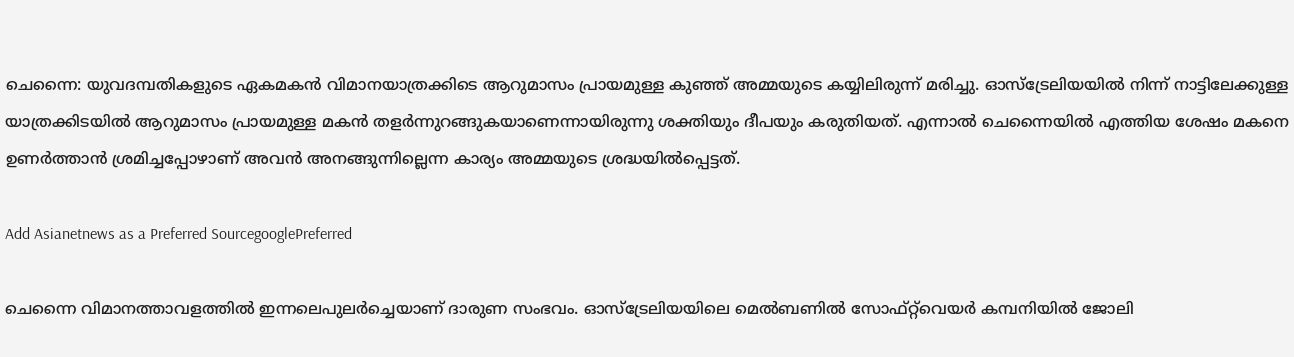ചെന്നൈ: യുവദമ്പതികളുടെ ഏകമകന്‍ വിമാനയാത്രക്കിടെ ആറുമാസം പ്രായമുള്ള കുഞ്ഞ് അമ്മയുടെ കയ്യിലിരുന്ന് മരിച്ചു. ഓസ്ട്രേലിയയില്‍ നിന്ന് നാട്ടിലേക്കുള്ള യാത്രക്കിടയില്‍ ആറുമാസം പ്രായമുള്ള മകന്‍ തളര്‍ന്നുറങ്ങുകയാണെന്നായിരുന്നു ശക്തിയും ദീപയും കരുതിയത്. എന്നാല്‍ ചെന്നൈയില്‍ എത്തിയ ശേഷം മകനെ ഉണര്‍ത്താന്‍ ശ്രമിച്ചപ്പോഴാണ് അവന്‍ അനങ്ങുന്നില്ലെന്ന കാര്യം അമ്മയുടെ ശ്രദ്ധയില്‍പ്പെട്ടത്.

Add Asianetnews as a Preferred SourcegooglePreferred

ചെന്നൈ വിമാനത്താവളത്തില്‍ ഇന്നലെപുലര്‍ച്ചെയാണ് ദാരുണ സംഭവം. ഓസ്ട്രേലിയയിലെ മെല്‍ബണില്‍ സോഫ്റ്റ്‍വെയര്‍ കമ്പനിയില്‍ ജോലി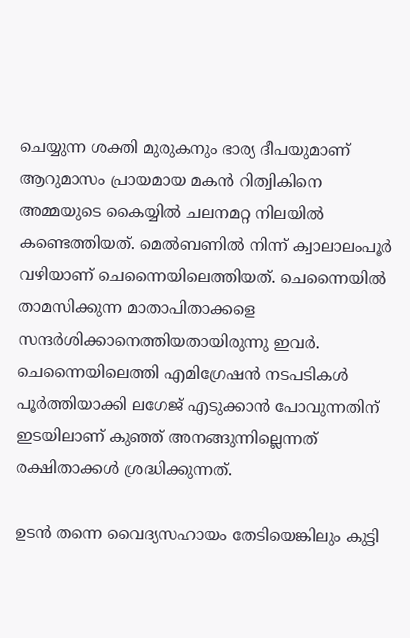ചെയ്യുന്ന ശക്തി മുരുകനും ഭാര്യ ദീപയുമാണ് ആറുമാസം പ്രായമായ മകന്‍ റിത്വികിനെ അമ്മയുടെ കൈയ്യില്‍ ചലനമറ്റ നിലയില്‍ കണ്ടെത്തിയത്. മെല്‍ബണില്‍ നിന്ന് ക്വാലാലംപൂര്‍ വഴിയാണ് ചെന്നൈയിലെത്തിയത്. ചെന്നൈയില്‍ താമസിക്കുന്ന മാതാപിതാക്കളെ സന്ദര്‍ശിക്കാനെത്തിയതായിരുന്നു ഇവര്‍. ചെന്നൈയിലെത്തി എമിഗ്രേഷന്‍ നടപടികള്‍ പൂര്‍ത്തിയാക്കി ലഗേജ് എടുക്കാന്‍ പോവുന്നതിന് ഇടയിലാണ് കുഞ്ഞ് അനങ്ങുന്നില്ലെന്നത് രക്ഷിതാക്കള്‍ ശ്രദ്ധിക്കുന്നത്.

ഉടന്‍ തന്നെ വൈദ്യസഹായം തേടിയെങ്കിലും കുട്ടി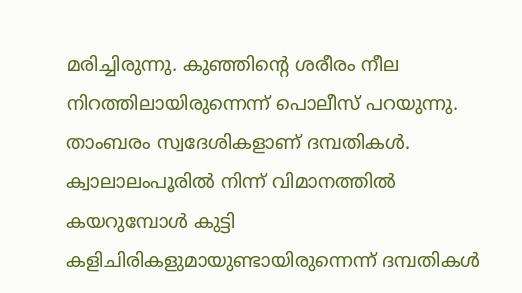മരിച്ചിരുന്നു. കുഞ്ഞിന്‍റെ ശരീരം നീല നിറത്തിലായിരുന്നെന്ന് പൊലീസ് പറയുന്നു. താംബരം സ്വദേശികളാണ് ദമ്പതികള്‍. ക്വാലാലംപൂരില്‍ നിന്ന് വിമാനത്തില്‍ കയറുമ്പോള്‍ കുട്ടി കളിചിരികളുമായുണ്ടായിരുന്നെന്ന് ദമ്പതികള്‍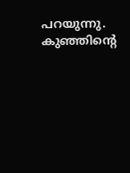പറയുന്നു. കുഞ്ഞിന്‍റെ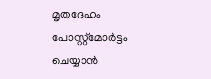മൃതദേഹം പോസ്റ്റ്‍മോര്‍ട്ടം ചെയ്യാന്‍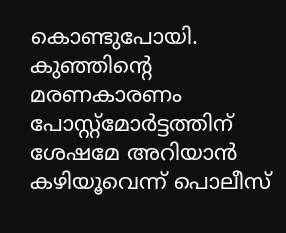കൊണ്ടുപോയി. കുഞ്ഞിന്‍റെ മരണകാരണം പോസ്റ്റ്മോര്‍ട്ടത്തിന് ശേഷമേ അറിയാന്‍ കഴിയൂവെന്ന് പൊലീസ്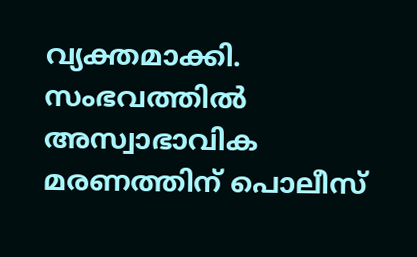വ്യക്തമാക്കി. സംഭവത്തില്‍ അസ്വാഭാവിക മരണത്തിന് പൊലീസ്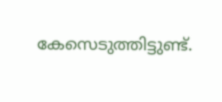കേസെടുത്തിട്ടുണ്ട്.